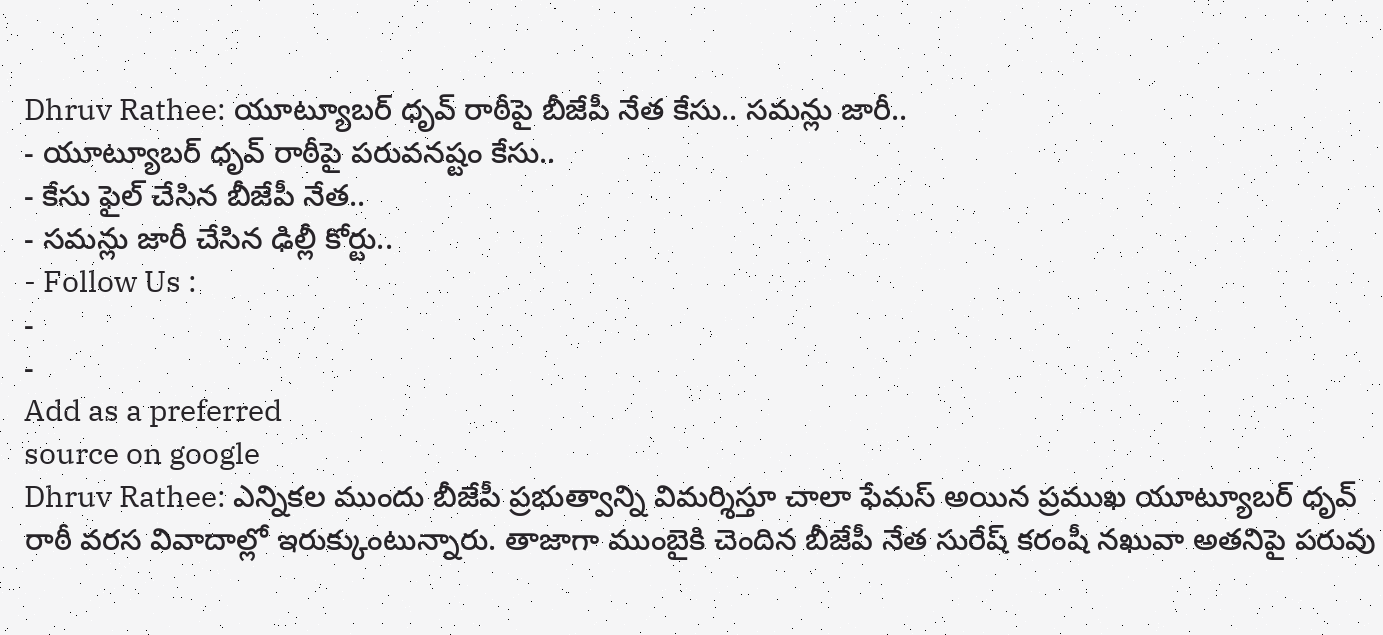Dhruv Rathee: యూట్యూబర్ ధృవ్ రాఠీపై బీజేపీ నేత కేసు.. సమన్లు జారీ..
- యూట్యూబర్ ధృవ్ రాఠీపై పరువనష్టం కేసు..
- కేసు ఫైల్ చేసిన బీజేపీ నేత..
- సమన్లు జారీ చేసిన ఢిల్లీ కోర్టు..
- Follow Us :
-
-
Add as a preferred
source on google
Dhruv Rathee: ఎన్నికల ముందు బీజేపీ ప్రభుత్వాన్ని విమర్శిస్తూ చాలా ఫేమస్ అయిన ప్రముఖ యూట్యూబర్ ధృవ్ రాఠీ వరస వివాదాల్లో ఇరుక్కుంటున్నారు. తాజాగా ముంబైకి చెందిన బీజేపీ నేత సురేష్ కరంషీ నఖువా అతనిపై పరువు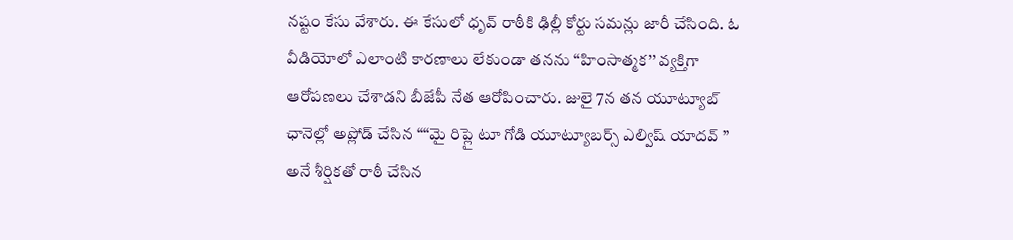నష్టం కేసు వేశారు. ఈ కేసులో ధృవ్ రాఠీకి ఢిల్లీ కోర్టు సమన్లు జారీ చేసింది. ఓ వీడియోలో ఎలాంటి కారణాలు లేకుండా తనను ‘‘హింసాత్మక’’ వ్యక్తిగా ఆరోపణలు చేశాడని బీజేపీ నేత ఆరోపించారు. జులై 7న తన యూట్యూబ్ ఛానెల్లో అప్లోడ్ చేసిన “‘‘మై రిప్లై టూ గోడి యూట్యూబర్స్ ఎల్విష్ యాదవ్ ” అనే శీర్షికతో రాఠీ చేసిన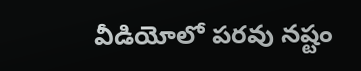వీడియోలో పరవు నష్టం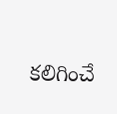కలిగించే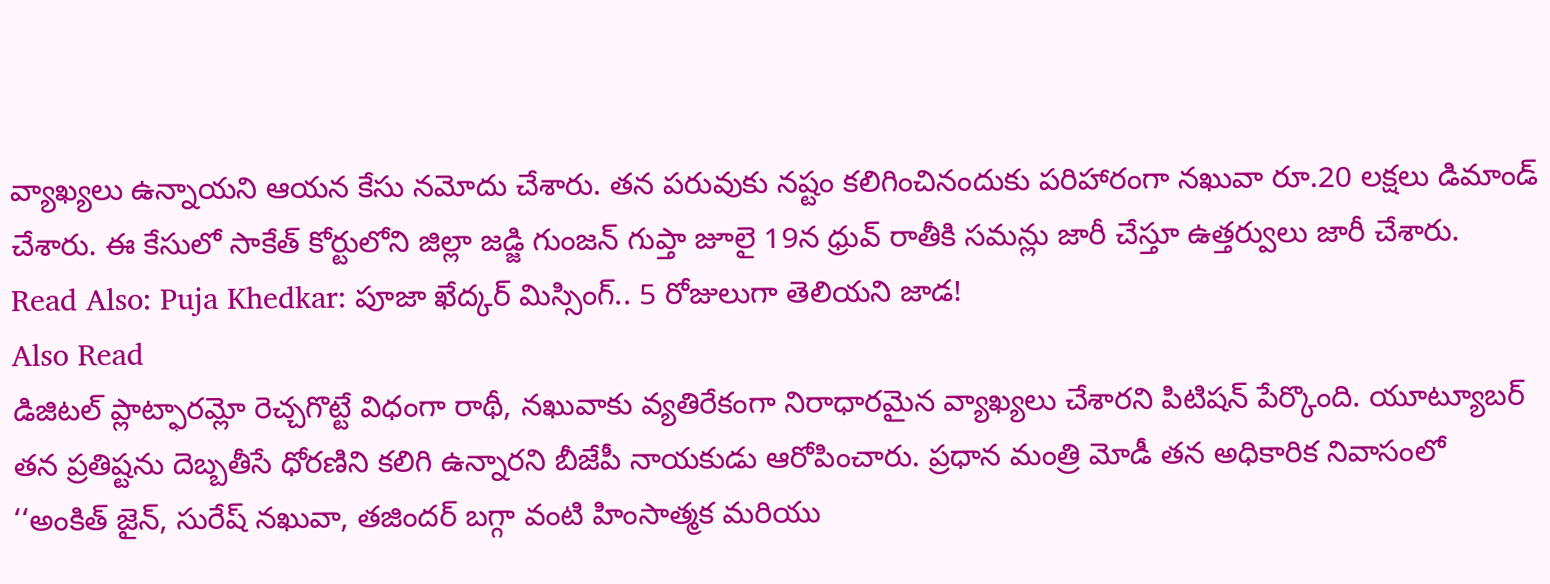వ్యాఖ్యలు ఉన్నాయని ఆయన కేసు నమోదు చేశారు. తన పరువుకు నష్టం కలిగించినందుకు పరిహారంగా నఖువా రూ.20 లక్షలు డిమాండ్ చేశారు. ఈ కేసులో సాకేత్ కోర్టులోని జిల్లా జడ్జి గుంజన్ గుప్తా జూలై 19న ధ్రువ్ రాతీకి సమన్లు జారీ చేస్తూ ఉత్తర్వులు జారీ చేశారు.
Read Also: Puja Khedkar: పూజా ఖేద్కర్ మిస్సింగ్.. 5 రోజులుగా తెలియని జాడ!
Also Read
డిజిటల్ ప్లాట్ఫారమ్లో రెచ్చగొట్టే విధంగా రాథీ, నఖువాకు వ్యతిరేకంగా నిరాధారమైన వ్యాఖ్యలు చేశారని పిటిషన్ పేర్కొంది. యూట్యూబర్ తన ప్రతిష్టను దెబ్బతీసే ధోరణిని కలిగి ఉన్నారని బీజేపీ నాయకుడు ఆరోపించారు. ప్రధాన మంత్రి మోడీ తన అధికారిక నివాసంలో ‘‘అంకిత్ జైన్, సురేష్ నఖువా, తజిందర్ బగ్గా వంటి హింసాత్మక మరియు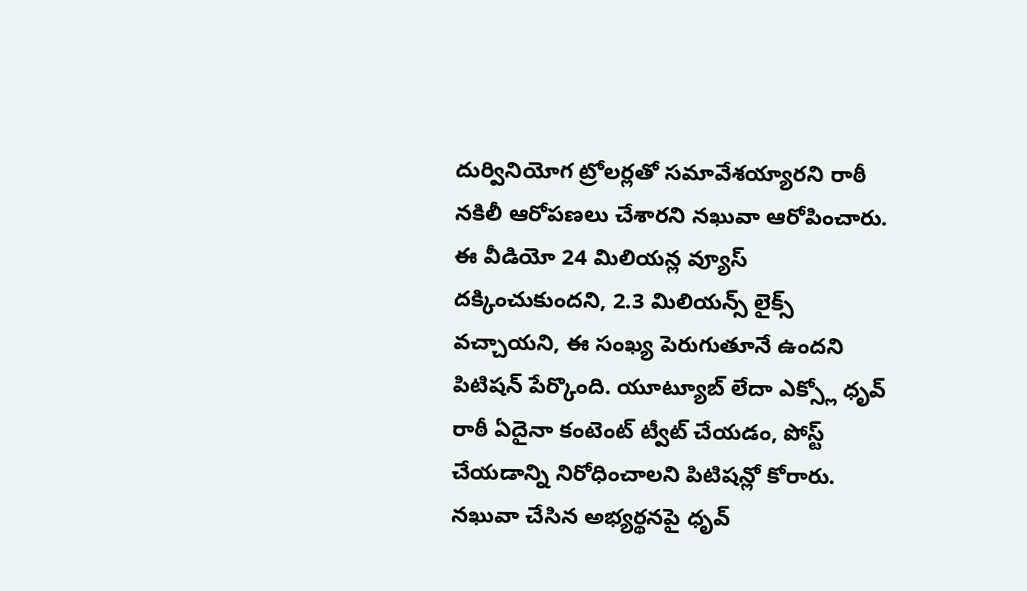దుర్వినియోగ ట్రోలర్లతో సమావేశయ్యారని రాఠీ నకిలీ ఆరోపణలు చేశారని నఖువా ఆరోపించారు. ఈ వీడియో 24 మిలియన్ల వ్యూస్ దక్కించుకుందని, 2.3 మిలియన్స్ లైక్స్ వచ్చాయని, ఈ సంఖ్య పెరుగుతూనే ఉందని పిటిషన్ పేర్కొంది. యూట్యూబ్ లేదా ఎక్స్లో ధృవ్ రాఠీ ఏదైనా కంటెంట్ ట్వీట్ చేయడం, పోస్ట్ చేయడాన్ని నిరోధించాలని పిటిషన్లో కోరారు. నఖువా చేసిన అభ్యర్థనపై ధృవ్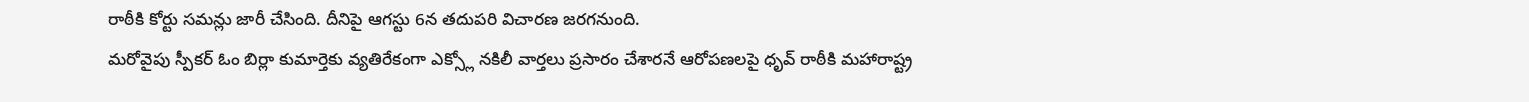రాఠీకి కోర్టు సమన్లు జారీ చేసింది. దీనిపై ఆగస్టు 6న తదుపరి విచారణ జరగనుంది.
మరోవైపు స్పీకర్ ఓం బిర్లా కుమార్తెకు వ్యతిరేకంగా ఎక్స్లో నకిలీ వార్తలు ప్రసారం చేశారనే ఆరోపణలపై ధృవ్ రాఠీకి మహారాష్ట్ర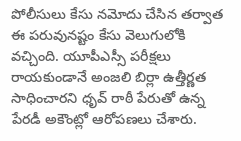పోలీసులు కేసు నమోదు చేసిన తర్వాత ఈ పరువునష్టం కేసు వెలుగులోకి వచ్చింది. యూపీఎస్సీ పరీక్షలు రాయకుండానే అంజలి బిర్లా ఉత్తీర్ణత సాధించారని ధృవ్ రాఠీ పేరుతో ఉన్న పేరడీ అకౌంట్లో ఆరోపణలు చేశారు.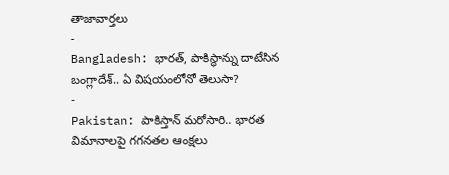తాజావార్తలు
-
Bangladesh: భారత్, పాకిస్థాన్ను దాటేసిన బంగ్లాదేశ్.. ఏ విషయంలోనో తెలుసా?
-
Pakistan: పాకిస్తాన్ మరోసారి.. భారత విమానాలపై గగనతల ఆంక్షలు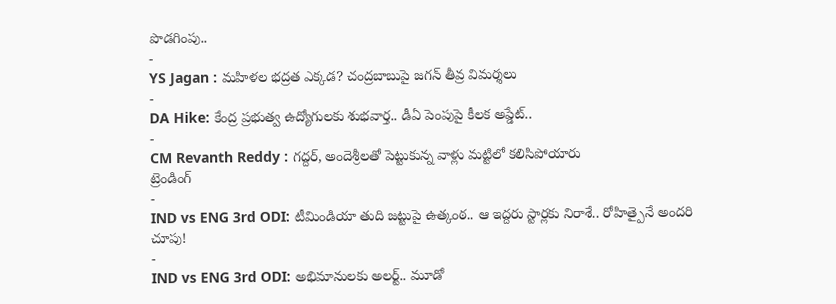పొడగింపు..
-
YS Jagan : మహిళల భద్రత ఎక్కడ? చంద్రబాబుపై జగన్ తీవ్ర విమర్శలు
-
DA Hike: కేంద్ర ప్రభుత్వ ఉద్యోగులకు శుభవార్త.. డీఏ పెంపుపై కీలక అప్డేట్..
-
CM Revanth Reddy : గద్దర్, అందెశ్రీలతో పెట్టుకున్న వాళ్లు మట్టిలో కలిసిపోయారు
ట్రెండింగ్
-
IND vs ENG 3rd ODI: టీమిండియా తుది జట్టుపై ఉత్కంఠ.. ఆ ఇద్దరు స్టార్లకు నిరాశే.. రోహిత్పైనే అందరి చూపు!
-
IND vs ENG 3rd ODI: అభిమానులకు అలర్ట్.. మూడో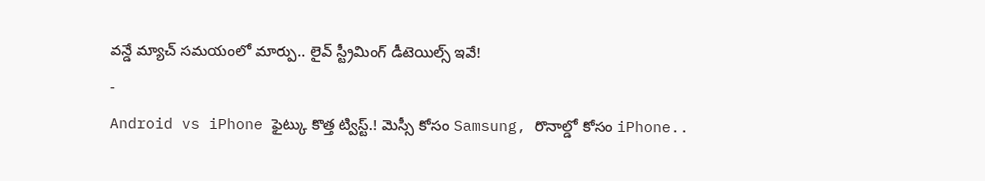వన్డే మ్యాచ్ సమయంలో మార్పు.. లైవ్ స్ట్రీమింగ్ డీటెయిల్స్ ఇవే!
-
Android vs iPhone ఫైట్కు కొత్త ట్విస్ట్.! మెస్సీ కోసం Samsung, రొనాల్డో కోసం iPhone..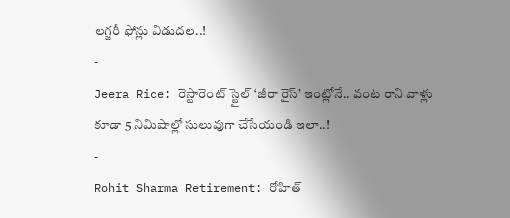లగ్జరీ ఫోన్లు విడుదల..!
-
Jeera Rice: రెస్టారెంట్ స్టైల్ ‘జీరా రైస్’ ఇంట్లోనే.. వంట రాని వాళ్లు కూడా 5 నిమిషాల్లో సులువుగా చేసేయండి ఇలా..!
-
Rohit Sharma Retirement: రోహిత్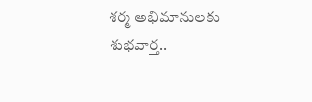శర్మ అభిమానులకు శుభవార్త..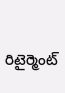రిటైర్మెంట్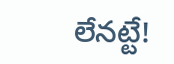లేనట్టే!